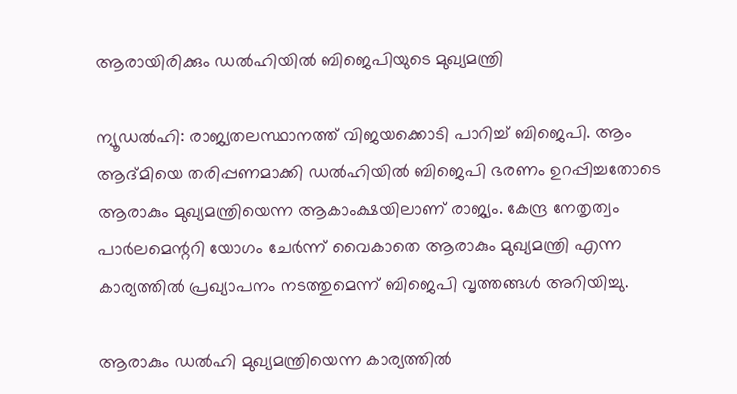ആരായിരിക്കും ഡല്‍ഹിയില്‍ ബിജെപിയുടെ മുഖ്യമന്ത്രി

ന്യൂഡല്‍ഹി: രാജ്യതലസ്ഥാനത്ത് വിജയക്കൊടി പാറിച്ച് ബിജെപി. ആം ആദ്മിയെ തരിപ്പണമാക്കി ഡല്‍ഹിയില്‍ ബിജെപി ഭരണം ഉറപ്പിച്ചതോടെ ആരാകും മുഖ്യമന്ത്രിയെന്ന ആകാംക്ഷയിലാണ് രാജ്യം. കേന്ദ്ര നേതൃത്വം പാര്‍ലമെന്ററി യോഗം ചേര്‍ന്ന് വൈകാതെ ആരാകും മുഖ്യമന്ത്രി എന്ന കാര്യത്തില്‍ പ്രഖ്യാപനം നടത്തുമെന്ന് ബിജെപി വൃത്തങ്ങള്‍ അറിയിച്ചു.

ആരാകും ഡല്‍ഹി മുഖ്യമന്ത്രിയെന്ന കാര്യത്തില്‍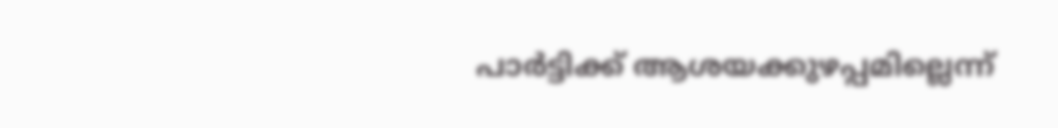പാര്‍ട്ടിക്ക് ആശയക്കുഴപ്പമില്ലെന്ന്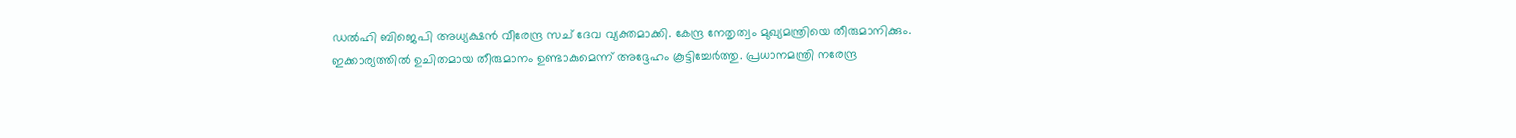ഡല്‍ഹി ബിജെപി അധ്യക്ഷന്‍ വീരേന്ദ്ര സച് ദേവ വ്യക്തമാക്കി. കേന്ദ്ര നേതൃത്വം മുഖ്യമന്ത്രിയെ തീരുമാനിക്കും. ഇക്കാര്യത്തില്‍ ഉചിതമായ തീരുമാനം ഉണ്ടാകുമെന്ന് അദ്ദേഹം കൂട്ടിച്ചേര്‍ത്തു. പ്രധാനമന്ത്രി നരേന്ദ്ര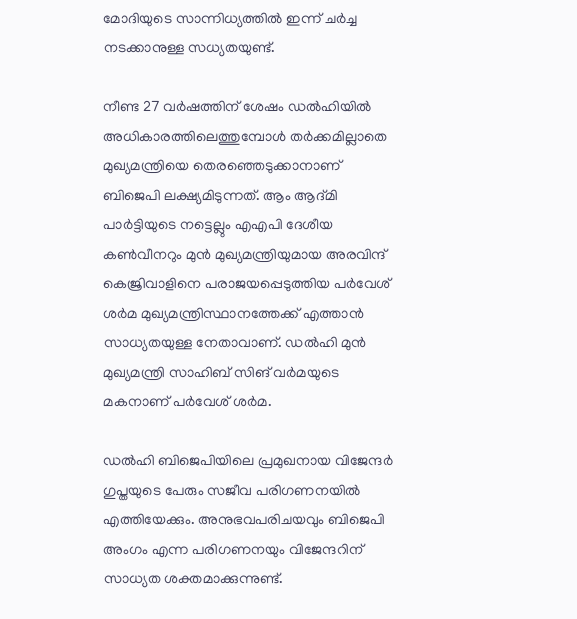മോദിയുടെ സാന്നിധ്യത്തില്‍ ഇന്ന് ചര്‍ച്ച നടക്കാനുള്ള സധ്യതയുണ്ട്.

നീണ്ട 27 വര്‍ഷത്തിന് ശേഷം ഡല്‍ഹിയില്‍ അധികാരത്തിലെത്തുമ്പോള്‍ തര്‍ക്കമില്ലാതെ മുഖ്യമന്ത്രിയെ തെരഞ്ഞെടുക്കാനാണ് ബിജെപി ലക്ഷ്യമിടുന്നത്. ആം ആദ്മി പാര്‍ട്ടിയുടെ നട്ടെല്ലും എഎപി ദേശീയ കണ്‍വീനറും മുന്‍ മുഖ്യമന്ത്രിയുമായ അരവിന്ദ് കെജ്രിവാളിനെ പരാജയപ്പെടുത്തിയ പര്‍വേശ് ശര്‍മ മുഖ്യമന്ത്രിസ്ഥാനത്തേക്ക് എത്താന്‍ സാധ്യതയുള്ള നേതാവാണ്. ഡല്‍ഹി മുന്‍ മുഖ്യമന്ത്രി സാഹിബ് സിങ് വര്‍മയുടെ മകനാണ് പര്‍വേശ് ശര്‍മ.

ഡല്‍ഹി ബിജെപിയിലെ പ്രമുഖനായ വിജേന്ദര്‍ ഗുപ്തയുടെ പേരും സജീവ പരിഗണനയില്‍ എത്തിയേക്കും. അനുഭവപരിചയവും ബിജെപി അംഗം എന്ന പരിഗണനയും വിജേന്ദറിന് സാധ്യത ശക്തമാക്കുന്നുണ്ട്.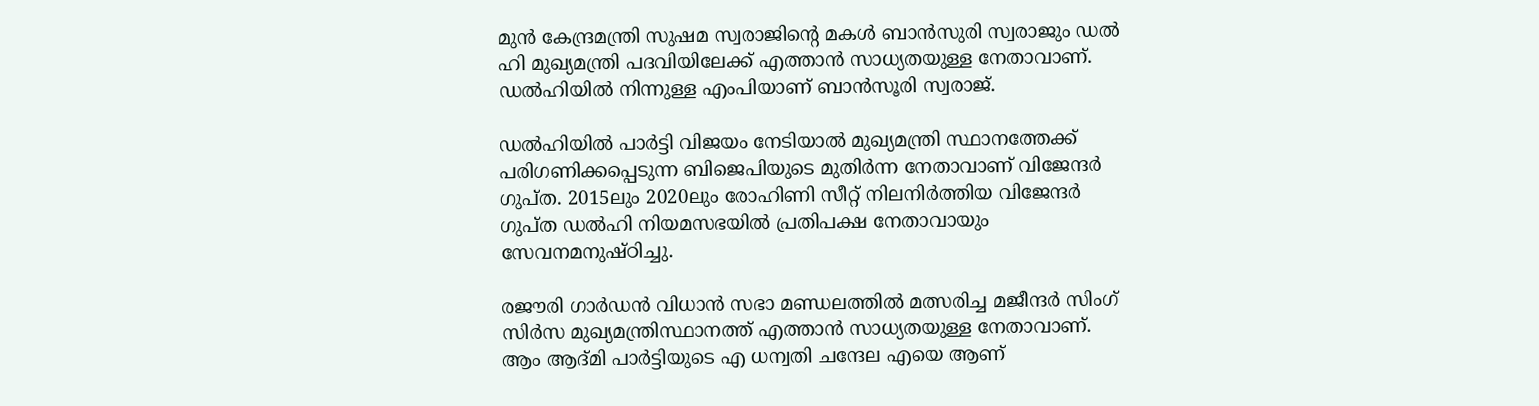മുന്‍ കേന്ദ്രമന്ത്രി സുഷമ സ്വരാജിന്റെ മകള്‍ ബാന്‍സുരി സ്വരാജും ഡല്‍ ഹി മുഖ്യമന്ത്രി പദവിയിലേക്ക് എത്താന്‍ സാധ്യതയുള്ള നേതാവാണ്. ഡല്‍ഹിയില്‍ നിന്നുള്ള എംപിയാണ് ബാന്‍സൂരി സ്വരാജ്.

ഡല്‍ഹിയില്‍ പാര്‍ട്ടി വിജയം നേടിയാല്‍ മുഖ്യമന്ത്രി സ്ഥാനത്തേക്ക് പരിഗണിക്കപ്പെടുന്ന ബിജെപിയുടെ മുതിര്‍ന്ന നേതാവാണ് വിജേന്ദര്‍ ഗുപ്ത. 2015ലും 2020ലും രോഹിണി സീറ്റ് നിലനിര്‍ത്തിയ വിജേന്ദര്‍ ഗുപ്ത ഡല്‍ഹി നിയമസഭയില്‍ പ്രതിപക്ഷ നേതാവായും സേവനമനുഷ്ഠിച്ചു.

രജൗരി ഗാര്‍ഡന്‍ വിധാന്‍ സഭാ മണ്ഡലത്തില്‍ മത്സരിച്ച മജീന്ദര്‍ സിംഗ് സിര്‍സ മുഖ്യമന്ത്രിസ്ഥാനത്ത് എത്താന്‍ സാധ്യതയുള്ള നേതാവാണ്. ആം ആദ്മി പാര്‍ട്ടിയുടെ എ ധന്വതി ചന്ദേല എയെ ആണ്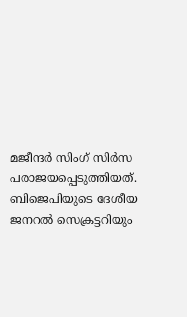മജീന്ദര്‍ സിംഗ് സിര്‍സ പരാജയപ്പെടുത്തിയത്. ബിജെപിയുടെ ദേശീയ ജനറല്‍ സെക്രട്ടറിയും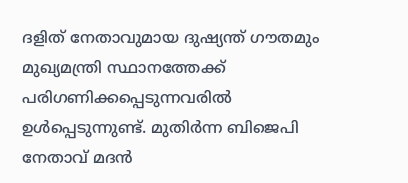ദളിത് നേതാവുമായ ദുഷ്യന്ത് ഗൗതമും മുഖ്യമന്ത്രി സ്ഥാനത്തേക്ക് പരിഗണിക്കപ്പെടുന്നവരില്‍ ഉള്‍പ്പെടുന്നുണ്ട്. മുതിര്‍ന്ന ബിജെപി നേതാവ് മദന്‍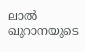ലാല്‍ ഖുറാനയുടെ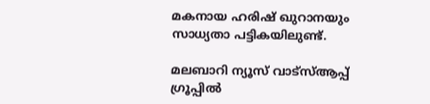മകനായ ഹരിഷ് ഖുറാനയും സാധ്യതാ പട്ടികയിലുണ്ട്.

മലബാറി ന്യൂസ് വാട്‌സ്ആപ്പ് ഗ്രൂപ്പില്‍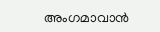അംഗമാവാന്‍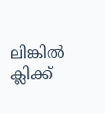ലിങ്കില്‍ ക്ലിക്ക്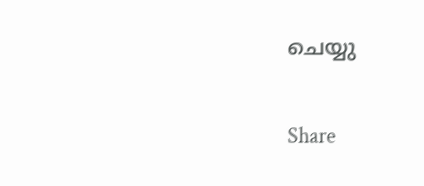ചെയ്യു

Share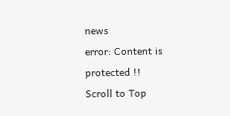news
error: Content is protected !!
Scroll to Top